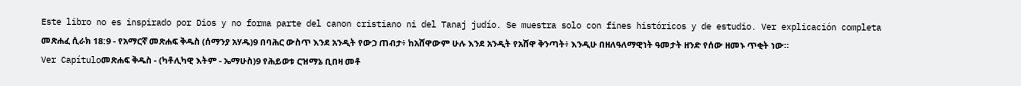Este libro no es inspirado por Dios y no forma parte del canon cristiano ni del Tanaj judío. Se muestra solo con fines históricos y de estudio. Ver explicación completa መጽሐፈ ሲራክ 18:9 - የአማርኛ መጽሐፍ ቅዱስ (ሰማንያ አሃዱ)9 በባሕር ውስጥ እንደ አንዲት የውኃ ጠብታ፥ ከአሸዋውም ሁሉ እንደ አንዲት የአሸዋ ቅንጣት፥ እንዲሁ በዘለዓለማዊነት ዓመታት ዘንድ የሰው ዘመኑ ጥቂት ነው። Ver Capítuloመጽሐፍ ቅዱስ - (ካቶሊካዊ እትም - ኤማሁስ)9 የሕይወቱ ርዝማኔ ቢበዛ መቶ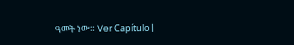ዓመት ነው። Ver Capítulo |